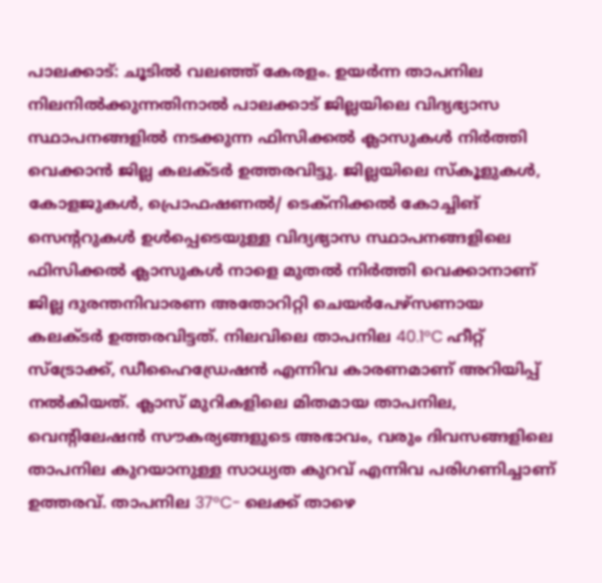പാലക്കാട്: ചൂടിൽ വലഞ്ഞ് കേരളം. ഉയർന്ന താപനില നിലനിൽക്കുന്നതിനാൽ പാലക്കാട് ജില്ലയിലെ വിദ്യഭ്യാസ സ്ഥാപനങ്ങളിൽ നടക്കുന്ന ഫിസിക്കൽ ക്ലാസുകൾ നിർത്തി വെക്കാൻ ജില്ല കലക്ടർ ഉത്തരവിട്ടു. ജില്ലയിലെ സ്കൂളുകൾ, കോളജുകൾ, പ്രൊഫഷണൽ/ ടെക്നിക്കൽ കോച്ചിങ് സെന്ററുകൾ ഉൾപ്പെടെയുള്ള വിദ്യഭ്യാസ സ്ഥാപനങ്ങളിലെ ഫിസിക്കൽ ക്ലാസുകൾ നാളെ മുതൽ നിർത്തി വെക്കാനാണ് ജില്ല ദുരന്തനിവാരണ അതോറിറ്റി ചെയർപേഴ്സണായ കലക്ടർ ഉത്തരവിട്ടത്. നിലവിലെ താപനില 40.1°C ഹീറ്റ് സ്ട്രോക്ക്, ഡീഹൈഡ്രേഷൻ എന്നിവ കാരണമാണ് അറിയിപ്പ് നൽകിയത്. ക്ലാസ് മുറികളിലെ മിതമായ താപനില, വെന്റിലേഷൻ സൗകര്യങ്ങളുടെ അഭാവം, വരും ദിവസങ്ങളിലെ താപനില കുറയാനുള്ള സാധ്യത കുറവ് എന്നിവ പരിഗണിച്ചാണ് ഉത്തരവ്. താപനില 37°C- ലെക്ക് താഴെ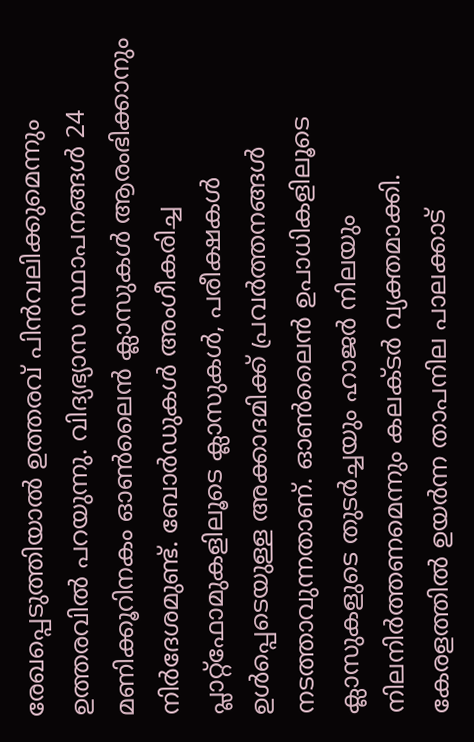രേഖപ്പെടുത്തിയാൽ ഉത്തരവ് പിൻവലിക്കുമെന്നും ഉത്തരവിൽ പറയുന്നു. വിദ്യഭ്യാസ സ്ഥാപനങ്ങൾ 24 മണിക്കൂറിനകം ഓൺലൈൻ ക്ലാസുകൾ ആരംഭിക്കാനും നിർദേശമുണ്ട്. ബോർഡുകൾ അംഗീകരിച്ച പ്ലാറ്റ്ഫോമുകളിലൂടെ ക്ലാസുകൾ, പരീക്ഷകൾ ഉൾപ്പെടെയുള്ള അക്കാദമിക്ക് പ്രവർത്തനങ്ങൾ നടത്താവുന്നതാണ്. ഓൺലൈൻ ഉപാധികളിലൂടെ ക്ലാസുകളുടെ തുടർച്ചയും ഹാജർ നിലയും നിലനിർത്തണമെന്നും കലക്ടർ വ്യക്തമാക്കി. കേരളത്തിൽ ഉയർന്ന താപനില പാലക്കാട്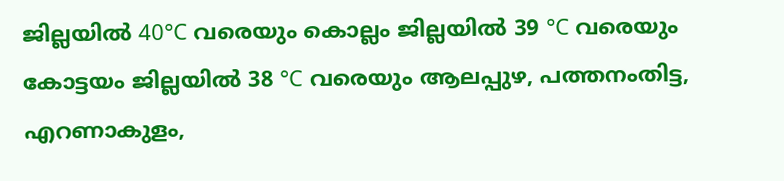ജില്ലയിൽ 40°C വരെയും കൊല്ലം ജില്ലയിൽ 39 °C വരെയും കോട്ടയം ജില്ലയിൽ 38 °C വരെയും ആലപ്പുഴ, പത്തനംതിട്ട, എറണാകുളം,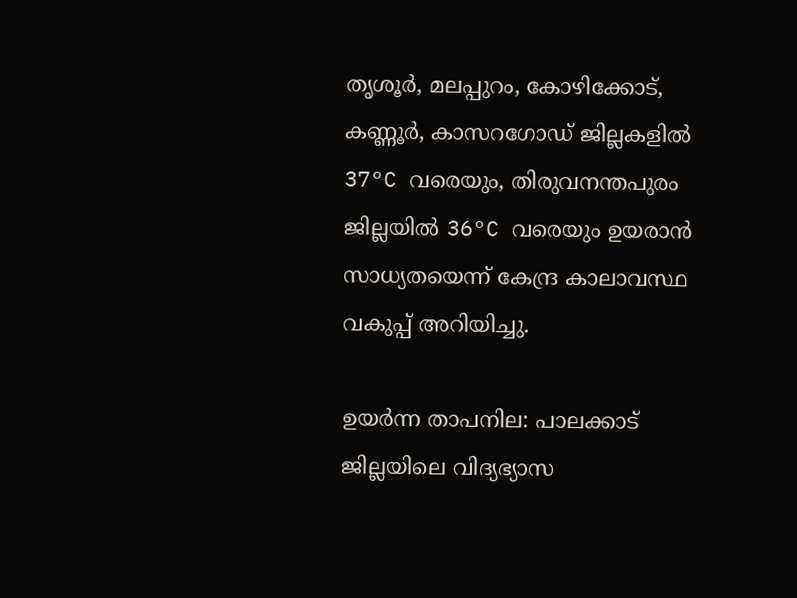തൃശൂർ, മലപ്പുറം, കോഴിക്കോട്, കണ്ണൂർ, കാസറഗോഡ് ജില്ലകളിൽ 37°C വരെയും, തിരുവനന്തപുരം ജില്ലയിൽ 36°C വരെയും ഉയരാൻ സാധ്യതയെന്ന് കേന്ദ്ര കാലാവസ്ഥ വകുപ്പ് അറിയിച്ചു.

ഉയർന്ന താപനില: പാലക്കാട് ജില്ലയിലെ വിദ്യഭ്യാസ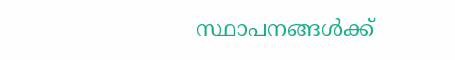സ്ഥാപനങ്ങൾക്ക്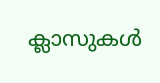ക്ലാസുകൾ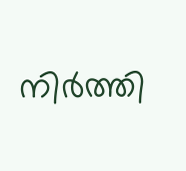നിർത്തി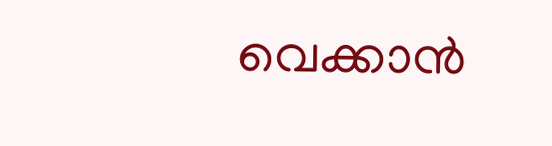വെക്കാൻ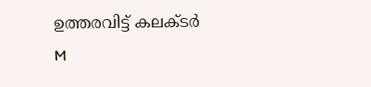ഉത്തരവിട്ട് കലക്ടർ
M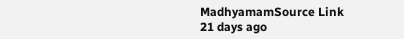MadhyamamSource Link
21 days ago